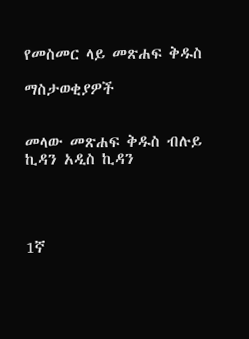የመስመር ላይ መጽሐፍ ቅዱስ

ማስታወቂያዎች


መላው መጽሐፍ ቅዱስ ብሉይ ኪዳን አዲስ ኪዳን




1ኛ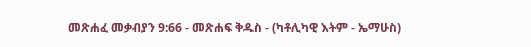መጽሐፈ መቃብያን 9:66 - መጽሐፍ ቅዱስ - (ካቶሊካዊ እትም - ኤማሁስ)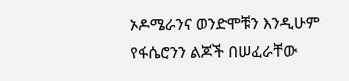ኦዶሜራንና ወንድሞቹን እንዲሁም የፋሴሮንን ልጆች በሠፈራቸው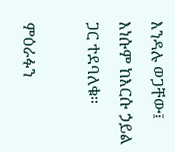እንዳሉ ወጋቸው፤ እነሱም ከእርሱ ኃይል ጋር ተደባለቁ።

ምዕራፉን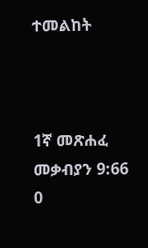ተመልከት



1ኛ መጽሐፈ መቃብያን 9:66
0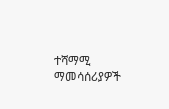ተሻማሚ ማመሳሰሪያዎች